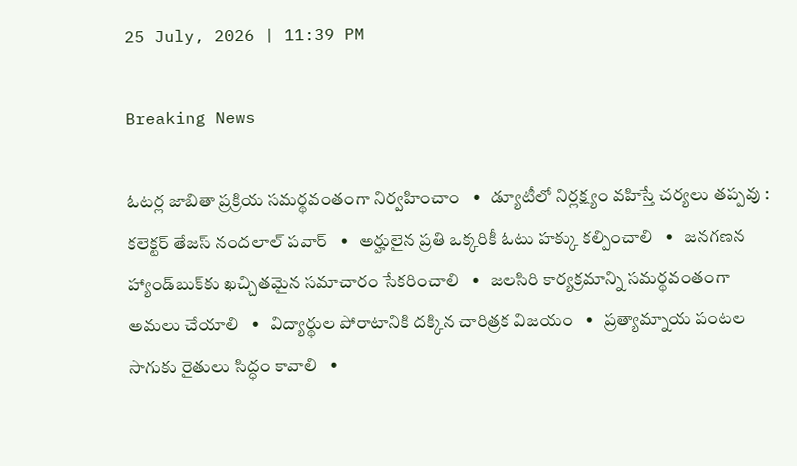25 July, 2026 | 11:39 PM

Breaking News

ఓటర్ల జాబితా ప్రక్రియ సమర్థవంతంగా నిర్వహించాం   •   డ్యూటీలో నిర్లక్ష్యం వహిస్తే చర్యలు తప్పవు : కలెక్టర్ తేజస్ నందలాల్ పవార్   •   అర్హులైన ప్రతి ఒక్కరికీ ఓటు హక్కు కల్పించాలి   •   జనగణన హ్యాండ్‌బుక్‌కు ఖచ్చితమైన సమాచారం సేకరించాలి   •   జలసిరి కార్యక్రమాన్ని సమర్థవంతంగా అమలు చేయాలి   •   విద్యార్థుల పోరాటానికి దక్కిన చారిత్రక విజయం   •   ప్రత్యామ్నాయ పంటల సాగుకు రైతులు సిద్ధం కావాలి   •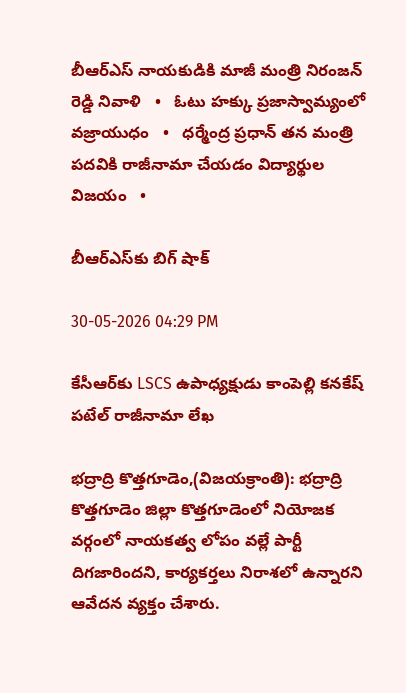బీఆర్ఎస్ నాయకుడికి మాజీ మంత్రి నిరంజన్ రెడ్డి నివాళి   •   ఓటు హక్కు ప్రజాస్వామ్యంలో వజ్రాయుధం   •   ధర్మేంద్ర ప్రధాన్ తన మంత్రి పదవికి రాజీనామా చేయడం విద్యార్థుల విజయం   •

బీఆర్ఎస్‌కు బిగ్ షాక్

30-05-2026 04:29 PM

కేసీఆర్‌కు LSCS ఉపాధ్యక్షుడు కాంపెల్లి కనకేష్ పటేల్ రాజీనామా లేఖ

భద్రాద్రి కొత్తగూడెం,(విజయక్రాంతి): భద్రాద్రి కొత్తగూడెం జిల్లా కొత్తగూడెంలో నియోజక వర్గంలో నాయకత్వ లోపం వల్లే పార్టీ దిగజారిందని, కార్యకర్తలు నిరాశలో ఉన్నారని ఆవేదన వ్యక్తం చేశారు.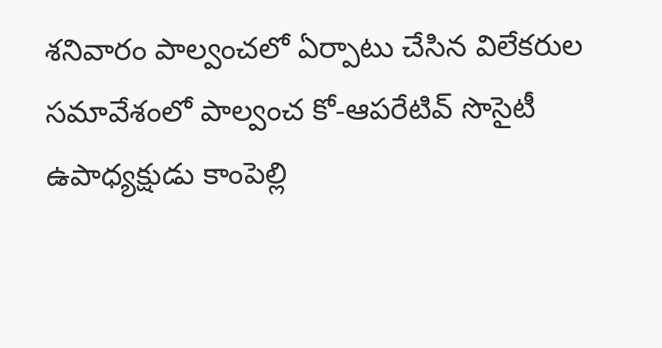శనివారం పాల్వంచలో ఏర్పాటు చేసిన విలేకరుల సమావేశంలో పాల్వంచ కో-ఆపరేటివ్ సొసైటీ ఉపాధ్యక్షుడు కాంపెల్లి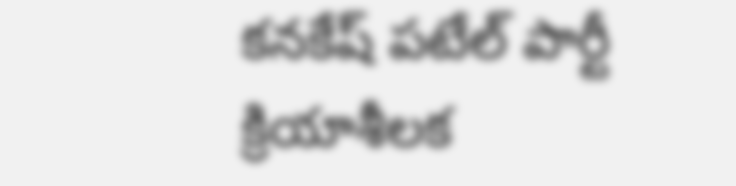కనకేష్ పటేల్ పార్టీ క్రియాశీలక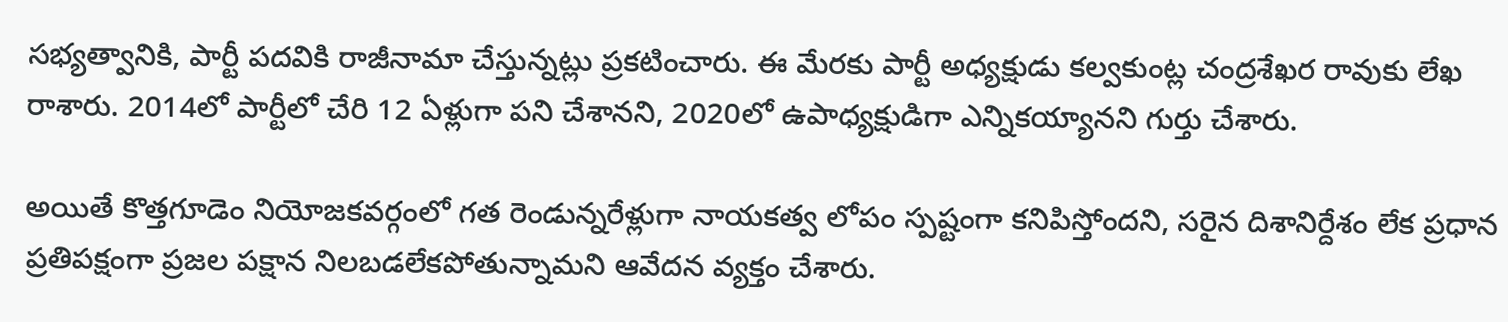సభ్యత్వానికి, పార్టీ పదవికి రాజీనామా చేస్తున్నట్లు ప్రకటించారు. ఈ మేరకు పార్టీ అధ్యక్షుడు కల్వకుంట్ల చంద్రశేఖర రావుకు లేఖ రాశారు. 2014లో పార్టీలో చేరి 12 ఏళ్లుగా పని చేశానని, 2020లో ఉపాధ్యక్షుడిగా ఎన్నికయ్యానని గుర్తు చేశారు.

అయితే కొత్తగూడెం నియోజకవర్గంలో గత రెండున్నరేళ్లుగా నాయకత్వ లోపం స్పష్టంగా కనిపిస్తోందని, సరైన దిశానిర్దేశం లేక ప్రధాన ప్రతిపక్షంగా ప్రజల పక్షాన నిలబడలేకపోతున్నామని ఆవేదన వ్యక్తం చేశారు.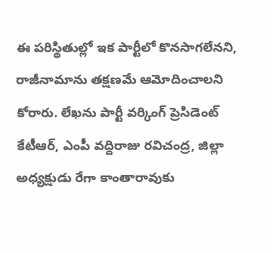ఈ పరిస్థితుల్లో ఇక పార్టీలో కొనసాగలేనని, రాజీనామాను తక్షణమే ఆమోదించాలని కోరారు. లేఖను పార్టీ వర్కింగ్ ప్రెసిడెంట్ కేటీఆర్, ఎంపీ వద్దిరాజు రవిచంద్ర, జిల్లా అధ్యక్షుడు రేగా కాంతారావుకు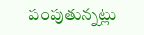పంపుతున్నట్లు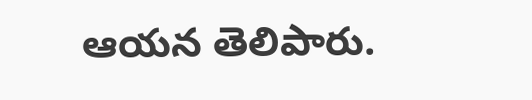ఆయన తెలిపారు.